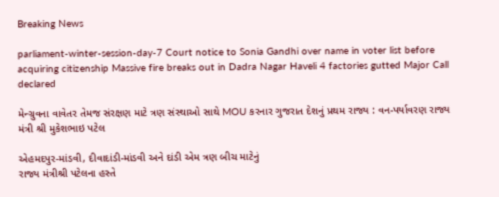Breaking News

parliament-winter-session-day-7 Court notice to Sonia Gandhi over name in voter list before acquiring citizenship Massive fire breaks out in Dadra Nagar Haveli 4 factories gutted Major Call declared

મેન્ગ્રુવના વાવેતર તેમજ સંરક્ષણ માટે ત્રણ સંસ્થાઓ સાથે MOU કરનાર ગુજરાત દેશનું પ્રથમ રાજ્ય : વન-પર્યાવરણ રાજ્ય મંત્રી શ્રી મુકેશભાઇ પટેલ

એહમદપુર-માંડવી, દીવાદાંડી-માંડવી અને દાંડી એમ ત્રણ બીચ માટેનું
રાજ્ય મંત્રીશ્રી પટેલના હસ્તે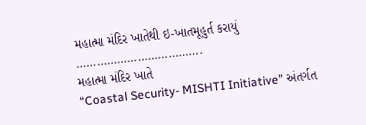મહાત્મા મંદિર ખાતેથી ઇ-ખાતમૂહુર્ત કરાયું
……………………………….
મહાત્મા મંદિર ખાતે
“Coastal Security- MISHTI Initiative” અંતર્ગત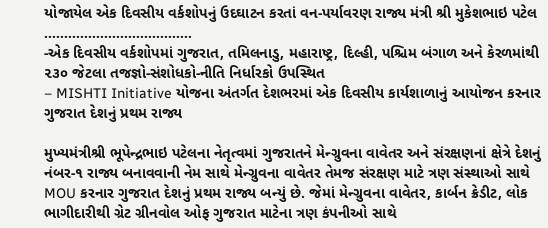યોજાયેલ એક દિવસીય વર્કશોપનું ઉદઘાટન કરતાં વન-પર્યાવરણ રાજ્ય મંત્રી શ્રી મુકેશભાઇ પટેલ
……………………………….
-એક દિવસીય વર્કશોપમાં ગુજરાત, તમિલનાડુ, મહારાષ્ટ્ર, દિલ્હી, પશ્ચિમ બંગાળ અને કેરળમાંથી ૨૩૦ જેટલા તજજ્ઞો-સંશોધકો-નીતિ નિર્ધારકો ઉપસ્થિત
– MISHTI Initiative યોજના અંતર્ગત દેશભરમાં એક દિવસીય કાર્યશાળાનું આયોજન કરનાર ગુજરાત દેશનું પ્રથમ રાજ્ય

મુખ્યમંત્રીશ્રી ભૂપેન્દ્રભાઇ પટેલના નેતૃત્વમાં ગુજરાતને મેન્ગ્રુવના વાવેતર અને સંરક્ષણનાં ક્ષેત્રે દેશનું નંબર-૧ રાજ્ય બનાવવાની નેમ સાથે મેન્ગ્રુવના વાવેતર તેમજ સંરક્ષણ માટે ત્રણ સંસ્થાઓ સાથે MOU કરનાર ગુજરાત દેશનું પ્રથમ રાજ્ય બન્યું છે. જેમાં મેન્ગ્રુવના વાવેતર, કાર્બન ક્રેડીટ, લોક ભાગીદારીથી ગ્રેટ ગ્રીનવોલ ઓફ ગુજરાત માટેના ત્રણ કંપનીઓ સાથે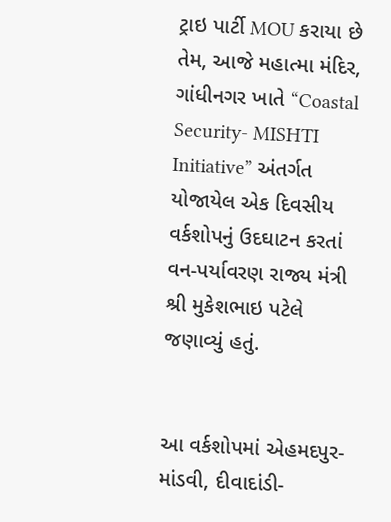ટ્રાઇ પાર્ટી MOU કરાયા છે તેમ, આજે મહાત્મા મંદિર, ગાંધીનગર ખાતે “Coastal Security- MISHTI Initiative” અંતર્ગત યોજાયેલ એક દિવસીય વર્કશોપનું ઉદઘાટન કરતાં વન-પર્યાવરણ રાજ્ય મંત્રી શ્રી મુકેશભાઇ પટેલે જણાવ્યું હતું.


આ વર્કશોપમાં એહમદપુર-માંડવી, દીવાદાંડી-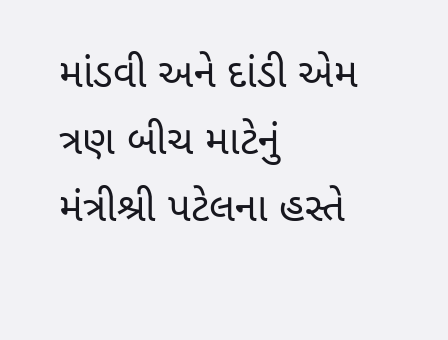માંડવી અને દાંડી એમ ત્રણ બીચ માટેનું મંત્રીશ્રી પટેલના હસ્તે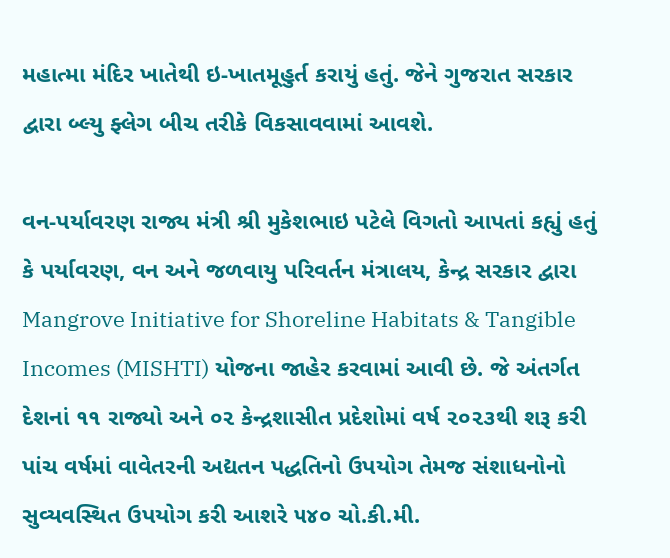મહાત્મા મંદિર ખાતેથી ઇ-ખાતમૂહુર્ત કરાયું હતું. જેને ગુજરાત સરકાર દ્વારા બ્લ્યુ ફ્લેગ બીચ તરીકે વિકસાવવામાં આવશે.

વન-પર્યાવરણ રાજ્ય મંત્રી શ્રી મુકેશભાઇ પટેલે વિગતો આપતાં કહ્યું હતું કે પર્યાવરણ, વન અને જળવાયુ પરિવર્તન મંત્રાલય, કેન્દ્ર સરકાર દ્વારા Mangrove Initiative for Shoreline Habitats & Tangible Incomes (MISHTI) યોજના જાહેર કરવામાં આવી છે. જે અંતર્ગત દેશનાં ૧૧ રાજ્યો અને ૦૨ કેન્દ્રશાસીત પ્રદેશોમાં વર્ષ ૨૦૨૩થી શરૂ કરી પાંચ વર્ષમાં વાવેતરની અદ્યતન પદ્ધતિનો ઉપયોગ તેમજ સંશાધનોનો સુવ્યવસ્થિત ઉપયોગ કરી આશરે ૫૪૦ ચો.કી.મી.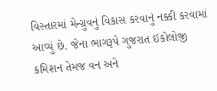વિસ્તારમાં મેન્ગ્રુવનું વિકાસ કરવાનું નક્કી કરવામાં આવ્યું છે. જેના ભાગરૂપે ગુજરાત ઇકોલોજી કમિશન તેમજ વન અને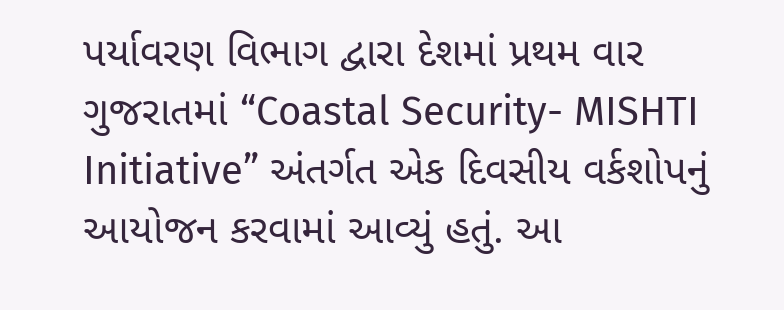પર્યાવરણ વિભાગ દ્વારા દેશમાં પ્રથમ વાર ગુજરાતમાં “Coastal Security- MISHTI Initiative” અંતર્ગત એક દિવસીય વર્કશોપનું આયોજન કરવામાં આવ્યું હતું. આ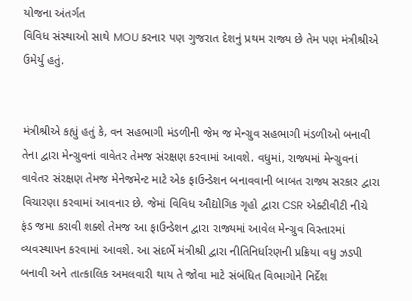યોજના અંતર્ગત
વિવિધ સંસ્થાઓ સાથે MOU કરનાર પણ ગુજરાત દેશનું પ્રથમ રાજ્ય છે તેમ પણ મંત્રીશ્રીએ ઉમેર્યુ હતું.


મંત્રીશ્રીએ કહ્યું હતું કે, વન સહભાગી મંડળીની જેમ જ મેન્ગ્રુવ સહભાગી મંડળીઓ બનાવી તેના દ્વારા મેન્ગ્રુવનાં વાવેતર તેમજ સંરક્ષણ કરવામાં આવશે. વધુમાં, રાજ્યમાં મેન્ગ્રુવનાં વાવેતર સંરક્ષણ તેમજ મેનેજમેન્ટ માટે એક ફાઉન્ડેશન બનાવવાની બાબત રાજ્ય સરકાર દ્વારા વિચારણા કરવામાં આવનાર છે. જેમાં વિવિધ ઔદ્યોગિક ગૃહો દ્વારા CSR એક્ટીવીટી નીચે ફંડ જમા કરાવી શક્શે તેમજ આ ફાઉન્ડેશન દ્વારા રાજ્યમાં આવેલ મેન્ગ્રુવ વિસ્તારમાં વ્યવસ્થાપન કરવામાં આવશે. આ સંદર્ભે મંત્રીશ્રી દ્વારા નીતિનિર્ધારણની પ્રક્રિયા વધુ ઝડપી બનાવી અને તાત્કાલિક અમલવારી થાય તે જોવા માટે સંબંધિત વિભાગોને નિર્દેશ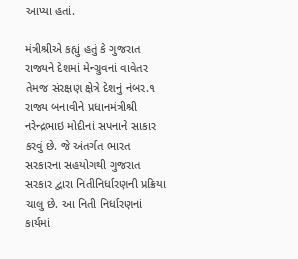આપ્યા હતાં.

મંત્રીશ્રીએ કહ્યું હતું કે ગુજરાત રાજ્યને દેશમાં મેન્ગ્રુવનાં વાવેતર તેમજ સંરક્ષણ ક્ષેત્રે દેશનું નંબર.૧ રાજ્ય બનાવીને પ્રધાનમંત્રીશ્રી નરેન્દ્રભાઇ મોદીનાં સપનાને સાકાર કરવું છે. જે અંતર્ગત ભારત સરકારના સહયોગથી ગુજરાત સરકાર દ્વારા નિતીનિર્ધારણની પ્રક્રિયા ચાલુ છે. આ નિતી નિર્ધારણનાં કાર્યમાં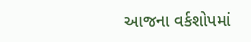આજના વર્કશોપમાં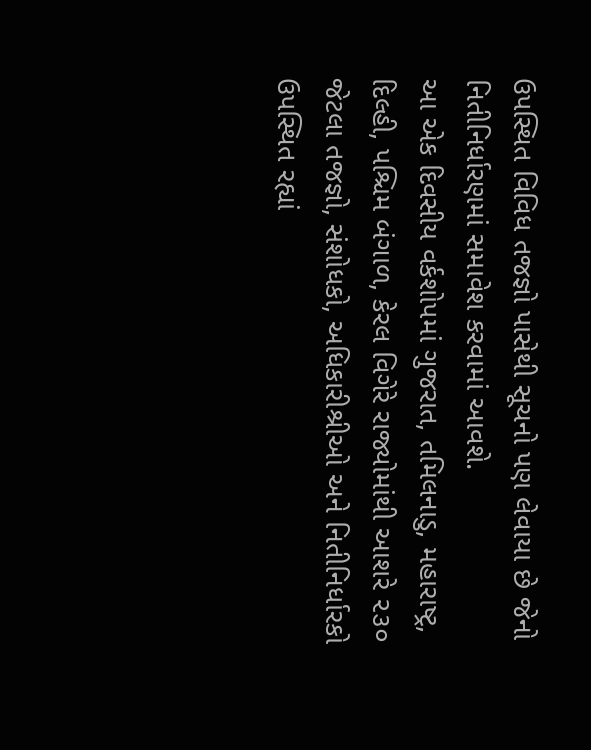ઉપસ્થિત વિવિધ તજજ્ઞો પાસેથી સૂચનો પણ લેવાયા છે જેનો નિતીનિર્ધારણમાં સમાવેશ કરવામાં આવશે.
આ એક દિવસીય વર્કશોપમાં ગુજરાત, તમિલનાડુ, મહારાષ્ટ્ર, દિલ્હી, પશ્ચિમ બંગાળ, કેરલ વિગેરે રાજ્યોમાંથી આશરે ૨૩૦ જેટલા તજજ્ઞો, સંશોધકો, અધિકારીશ્રીઓ અને નિતીનિર્ધારકો ઉપસ્થિત રહ્યાં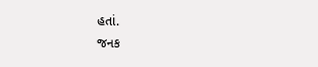હતાં.
જનક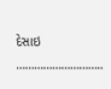દેસાઇ ………………………..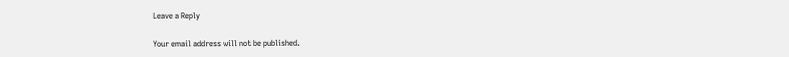Leave a Reply

Your email address will not be published.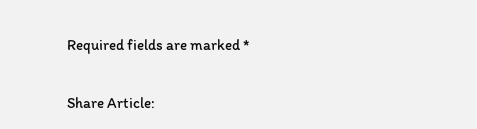Required fields are marked *

Share Article: